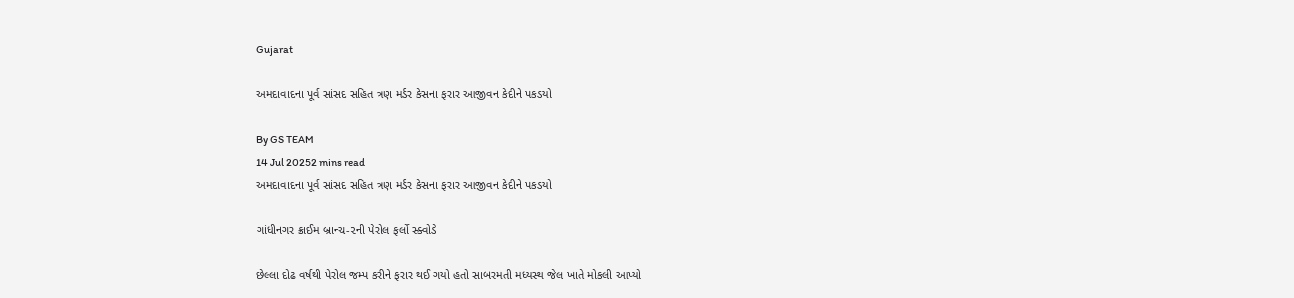Gujarat

અમદાવાદના પૂર્વ સાંસદ સહિત ત્રણ મર્ડર કેસના ફરાર આજીવન કેદીને પકડયો

By GS TEAM
14 Jul 20252 mins read
અમદાવાદના પૂર્વ સાંસદ સહિત ત્રણ મર્ડર કેસના ફરાર આજીવન કેદીને પકડયો

ગાંધીનગર ક્રાઈમ બ્રાન્ચ-૨ની પેરોલ ફર્લો સ્ક્વોડે

છેલ્લા દોઢ વર્ષથી પેરોલ જમ્પ કરીને ફરાર થઈ ગયો હતો સાબરમતી મધ્યસ્થ જેલ ખાતે મોકલી આપ્યો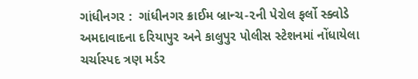ગાંધીનગર :  ગાંધીનગર ક્રાઈમ બ્રાન્ચ-૨ની પેરોલ ફર્લો સ્ક્વોડે અમદાવાદના દરિયાપુર અને કાલુપુર પોલીસ સ્ટેશનમાં નોંધાયેલા ચર્ચાસ્પદ ત્રણ મર્ડર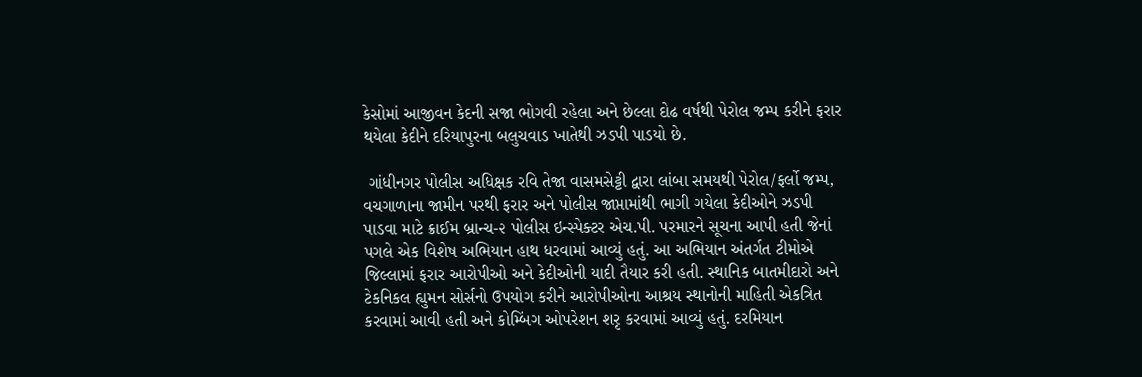કેસોમાં આજીવન કેદની સજા ભોગવી રહેલા અને છેલ્લા દોઢ વર્ષથી પેરોલ જમ્પ કરીને ફરાર થયેલા કેદીને દરિયાપુરના બલુચવાડ ખાતેથી ઝડપી પાડયો છે.

 ગાંધીનગર પોલીસ અધિક્ષક રવિ તેજા વાસમસેટ્ટી દ્વારા લાંબા સમયથી પેરોલ/ફર્લો જમ્પ, વચગાળાના જામીન પરથી ફરાર અને પોલીસ જાપ્તામાંથી ભાગી ગયેલા કેદીઓને ઝડપી પાડવા માટે ક્રાઈમ બ્રાન્ચ-૨ પોલીસ ઇન્સ્પેક્ટર એચ.પી. પરમારને સૂચના આપી હતી જેનાં પગલે એક વિશેષ અભિયાન હાથ ધરવામાં આવ્યું હતું. આ અભિયાન અંતર્ગત ટીમોએ જિલ્લામાં ફરાર આરોપીઓ અને કેદીઓની યાદી તૈયાર કરી હતી. સ્થાનિક બાતમીદારો અને ટેકનિકલ હ્યુમન સોર્સનો ઉપયોગ કરીને આરોપીઓના આશ્રય સ્થાનોની માહિતી એકત્રિત કરવામાં આવી હતી અને કોમ્બિંગ ઓપરેશન શરૃ કરવામાં આવ્યું હતું. દરમિયાન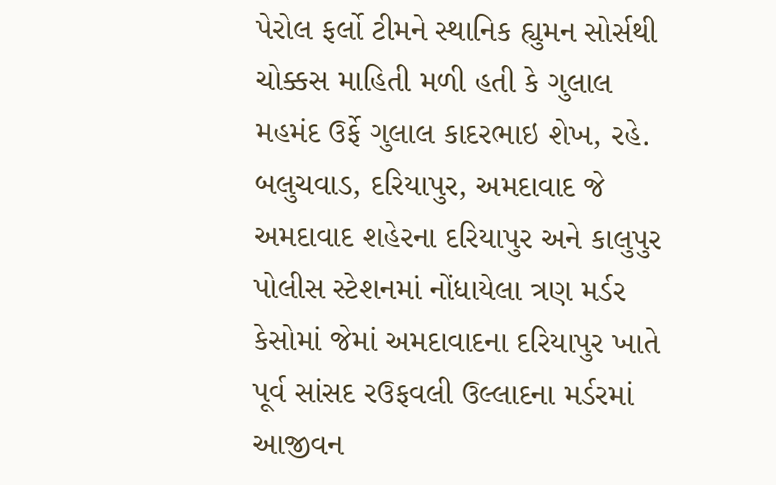પેરોલ ફર્લો ટીમને સ્થાનિક હ્યુમન સોર્સથી ચોક્કસ માહિતી મળી હતી કે ગુલાલ મહમંદ ઉર્ફે ગુલાલ કાદરભાઇ શેખ, રહે. બલુચવાડ, દરિયાપુર, અમદાવાદ જે અમદાવાદ શહેરના દરિયાપુર અને કાલુપુર પોલીસ સ્ટેશનમાં નોંધાયેલા ત્રણ મર્ડર કેસોમાં જેમાં અમદાવાદના દરિયાપુર ખાતે પૂર્વ સાંસદ રઉફવલી ઉલ્લાદના મર્ડરમાં આજીવન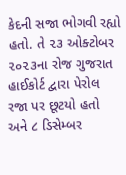કેદની સજા ભોગવી રહ્યો હતો. તે ૨૩ ઓક્ટોબર ૨૦૨૩ના રોજ ગુજરાત હાઈકોર્ટ દ્વારા પેરોલ રજા પર છૂટયો હતો અને ૮ ડિસેમ્બર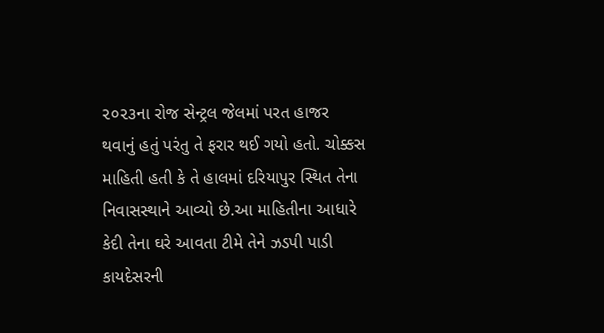૨૦૨૩ના રોજ સેન્ટ્રલ જેલમાં પરત હાજર થવાનું હતું પરંતુ તે ફરાર થઈ ગયો હતો. ચોક્કસ માહિતી હતી કે તે હાલમાં દરિયાપુર સ્થિત તેના નિવાસસ્થાને આવ્યો છે.આ માહિતીના આધારે કેદી તેના ઘરે આવતા ટીમે તેને ઝડપી પાડી કાયદેસરની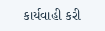કાર્યવાહી કરી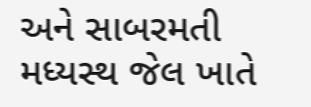અને સાબરમતી મધ્યસ્થ જેલ ખાતે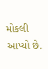મોકલી આપ્યો છે.